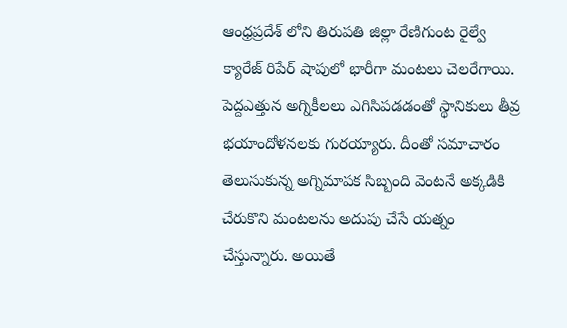ఆంధ్రప్రదేశ్ లోని తిరుపతి జిల్లా రేణిగుంట రైల్వే క్యారేజ్ రిపేర్ షాపులో భారీగా మంటలు చెలరేగాయి. పెద్దఎత్తున అగ్నికీలలు ఎగిసిపడడంతో స్థానికులు తీవ్ర భయాందోళనలకు గురయ్యారు. దీంతో సమాచారం తెలుసుకున్న అగ్నిమాపక సిబ్బంది వెంటనే అక్కడికి చేరుకొని మంటలను అదుపు చేసే యత్నం చేస్తున్నారు. అయితే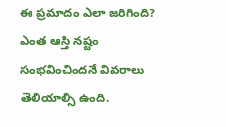ఈ ప్రమాదం ఎలా జరిగింది? ఎంత ఆస్తి నష్టం సంభవించిందనే వివరాలు తెలియాల్సి ఉంది.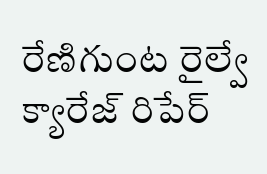రేణిగుంట రైల్వే క్యారేజ్ రిపేర్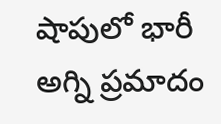షాపులో భారీ అగ్ని ప్రమాదం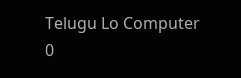Telugu Lo Computer
0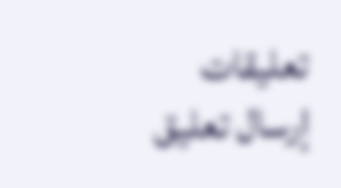تعليقات
إرسال تعليق